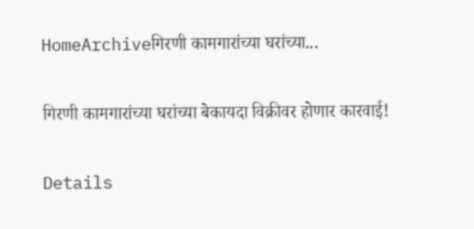HomeArchiveगिरणी कामगारांच्या घरांच्या...

गिरणी कामगारांच्या घरांच्या बेकायदा विक्रीवर होणार कारवाई!

Details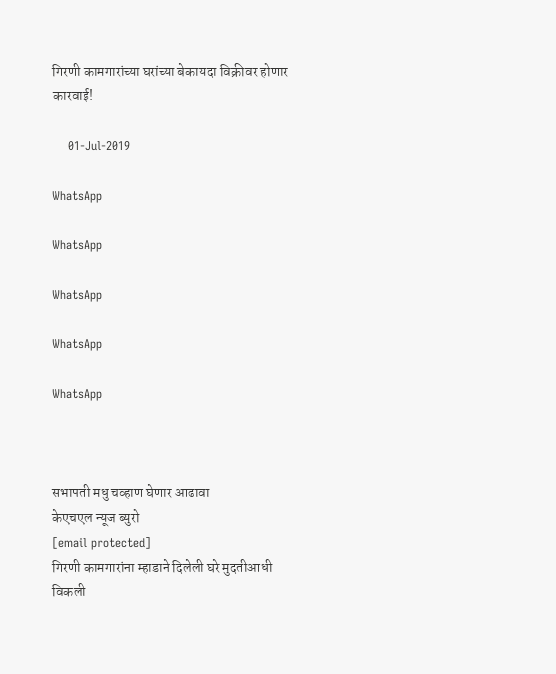गिरणी कामगारांच्या घरांच्या बेकायदा विक्रीवर होणार कारवाई!

    01-Jul-2019

WhatsApp

WhatsApp

WhatsApp

WhatsApp

WhatsApp



सभापती मधु चव्हाण घेणार आढावा
केएचएल न्यूज ब्युरो
[email protected]
गिरणी कामगारांना म्हाडाने दिलेली घरे मुदतीआधी विकली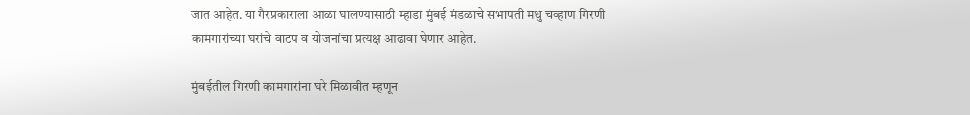जात आहेत. या गैरप्रकाराला आळा घालण्यासाठी म्हाडा मुंबई मंडळाचे सभापती मधु चव्हाण गिरणी कामगारांच्या घरांचे वाटप व योजनांचा प्रत्यक्ष आढावा घेणार आहेत.

मुंबईतील गिरणी कामगारांना घरे मिळावीत म्हणून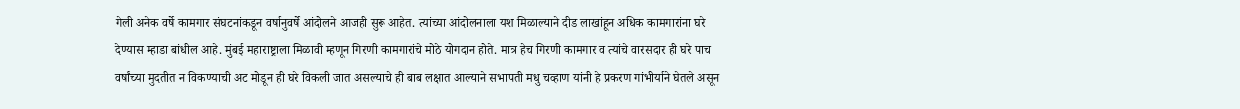गेली अनेक वर्षे कामगार संघटनांकडून वर्षानुवर्षे आंदोलने आजही सुरू आहेत. त्यांच्या आंदोलनाला यश मिळाल्याने दीड लाखांहून अधिक कामगारांना घरे देण्यास म्हाडा बांधील आहे. मुंबई महाराष्ट्राला मिळावी म्हणून गिरणी कामगारांचे मोठे योगदान होते. मात्र हेच गिरणी कामगार व त्यांचे वारसदार ही घरे पाच वर्षांच्या मुदतीत न विकण्याची अट मोडून ही घरे विकली जात असल्याचे ही बाब लक्षात आल्याने सभापती मधु चव्हाण यांनी हे प्रकरण गांभीर्याने घेतले असून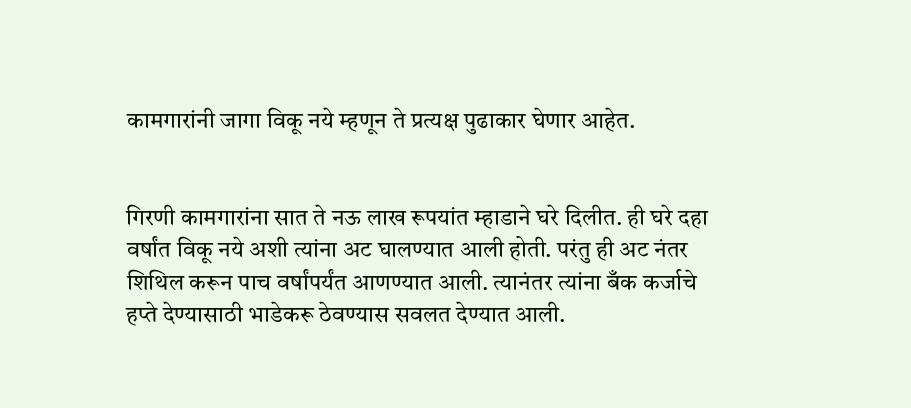कामगारांनी जागा विकू नये म्हणून ते प्रत्यक्ष पुढाकार घेणार आहेत.


गिरणी कामगारांना सात ते नऊ लाख रूपयांत म्हाडाने घरे दिलीत. ही घरे दहा वर्षांत विकू नये अशी त्यांना अट घालण्यात आली होती. परंतु ही अट नंतर शिथिल करून पाच वर्षांपर्यंत आणण्यात आली. त्यानंतर त्यांना बँक कर्जाचे हप्ते देण्यासाठी भाडेकरू ठेवण्यास सवलत देण्यात आली.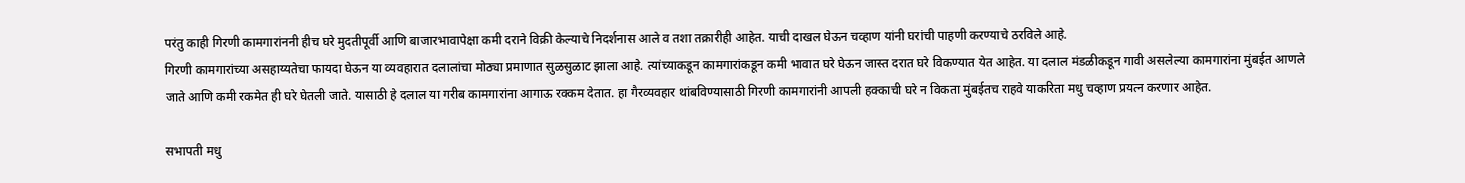परंतु काही गिरणी कामगारांननी हीच घरे मुदतीपूर्वी आणि बाजारभावापेक्षा कमी दराने विक्री केल्याचे निदर्शनास आले व तशा तक्रारीही आहेत. याची दाखल घेऊन चव्हाण यांनी घरांची पाहणी करण्याचे ठरविले आहे.
गिरणी कामगारांच्या असहाय्यतेचा फायदा घेऊन या व्यवहारात दलालांचा मोठ्या प्रमाणात सुळसुळाट झाला आहे. त्यांच्याकडून कामगारांकडून कमी भावात घरे घेऊन जास्त दरात घरे विकण्यात येत आहेत. या दलाल मंडळीकडून गावी असलेल्या कामगारांना मुंबईत आणले जाते आणि कमी रकमेत ही घरे घेतली जाते. यासाठी हे दलाल या गरीब कामगारांना आगाऊ रक्कम देतात. हा गैरव्यवहार थांबविण्यासाठी गिरणी कामगारांनी आपली हक्काची घरे न विकता मुंबईतच राहवे याकरिता मधु चव्हाण प्रयत्न करणार आहेत.

सभापती मधु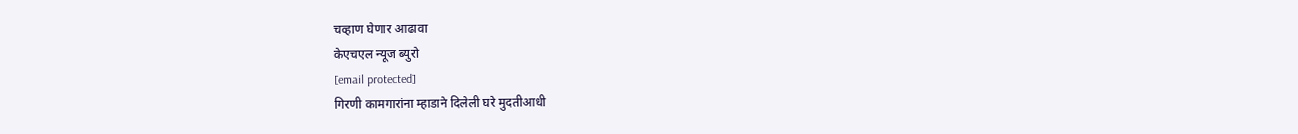चव्हाण घेणार आढावा
केएचएल न्यूज ब्युरो
[email protected]
गिरणी कामगारांना म्हाडाने दिलेली घरे मुदतीआधी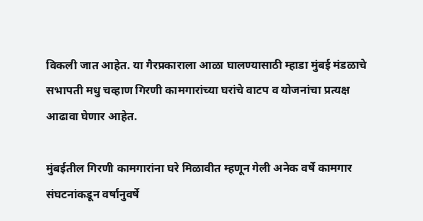विकली जात आहेत. या गैरप्रकाराला आळा घालण्यासाठी म्हाडा मुंबई मंडळाचे सभापती मधु चव्हाण गिरणी कामगारांच्या घरांचे वाटप व योजनांचा प्रत्यक्ष आढावा घेणार आहेत.

मुंबईतील गिरणी कामगारांना घरे मिळावीत म्हणून गेली अनेक वर्षे कामगार संघटनांकडून वर्षानुवर्षे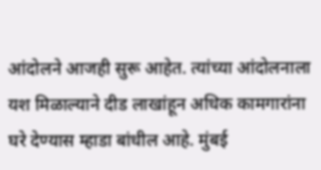आंदोलने आजही सुरू आहेत. त्यांच्या आंदोलनाला यश मिळाल्याने दीड लाखांहून अधिक कामगारांना घरे देण्यास म्हाडा बांधील आहे. मुंबई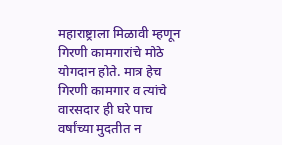महाराष्ट्राला मिळावी म्हणून गिरणी कामगारांचे मोठे योगदान होते. मात्र हेच गिरणी कामगार व त्यांचे वारसदार ही घरे पाच वर्षांच्या मुदतीत न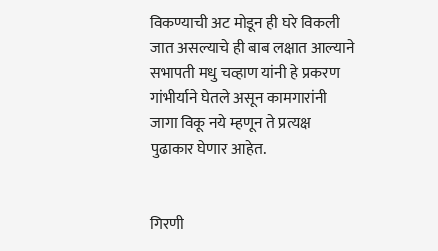विकण्याची अट मोडून ही घरे विकली जात असल्याचे ही बाब लक्षात आल्याने सभापती मधु चव्हाण यांनी हे प्रकरण गांभीर्याने घेतले असून कामगारांनी जागा विकू नये म्हणून ते प्रत्यक्ष पुढाकार घेणार आहेत.


गिरणी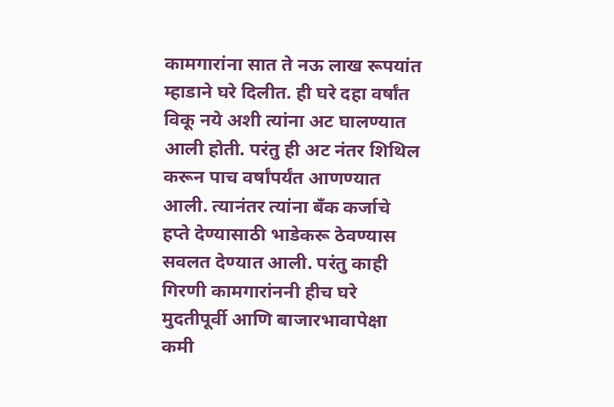कामगारांना सात ते नऊ लाख रूपयांत म्हाडाने घरे दिलीत. ही घरे दहा वर्षांत विकू नये अशी त्यांना अट घालण्यात आली होती. परंतु ही अट नंतर शिथिल करून पाच वर्षांपर्यंत आणण्यात आली. त्यानंतर त्यांना बँक कर्जाचे हप्ते देण्यासाठी भाडेकरू ठेवण्यास सवलत देण्यात आली. परंतु काही गिरणी कामगारांननी हीच घरे मुदतीपूर्वी आणि बाजारभावापेक्षा कमी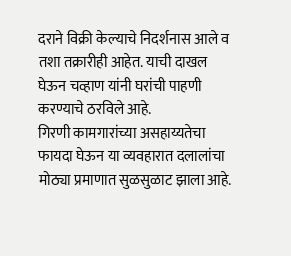दराने विक्री केल्याचे निदर्शनास आले व तशा तक्रारीही आहेत. याची दाखल घेऊन चव्हाण यांनी घरांची पाहणी करण्याचे ठरविले आहे.
गिरणी कामगारांच्या असहाय्यतेचा फायदा घेऊन या व्यवहारात दलालांचा मोठ्या प्रमाणात सुळसुळाट झाला आहे.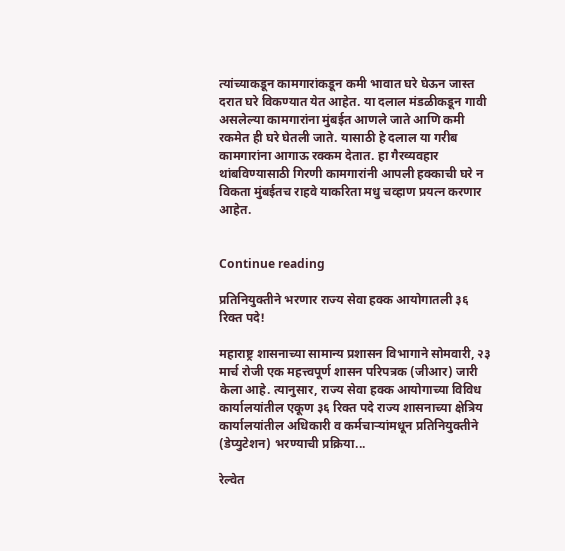त्यांच्याकडून कामगारांकडून कमी भावात घरे घेऊन जास्त दरात घरे विकण्यात येत आहेत. या दलाल मंडळीकडून गावी असलेल्या कामगारांना मुंबईत आणले जाते आणि कमी रकमेत ही घरे घेतली जाते. यासाठी हे दलाल या गरीब कामगारांना आगाऊ रक्कम देतात. हा गैरव्यवहार थांबविण्यासाठी गिरणी कामगारांनी आपली हक्काची घरे न विकता मुंबईतच राहवे याकरिता मधु चव्हाण प्रयत्न करणार आहेत.


Continue reading

प्रतिनियुक्तीने भरणार राज्य सेवा हक्क आयोगातली ३६ रिक्त पदे!

महाराष्ट्र शासनाच्या सामान्य प्रशासन विभागाने सोमवारी, २३ मार्च रोजी एक महत्त्वपूर्ण शासन परिपत्रक (जीआर) जारी केला आहे. त्यानुसार, राज्य सेवा हक्क आयोगाच्या विविध कार्यालयांतील एकूण ३६ रिक्त पदे राज्य शासनाच्या क्षेत्रिय कार्यालयांतील अधिकारी व कर्मचाऱ्यांमधून प्रतिनियुक्तीने (डेप्युटेशन) भरण्याची प्रक्रिया...

रेल्वेत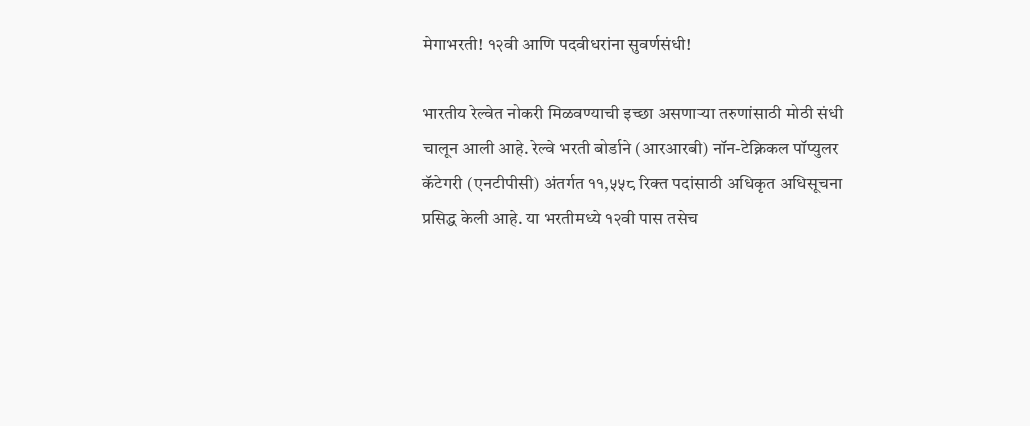मेगाभरती! १२वी आणि पदवीधरांना सुवर्णसंधी!

भारतीय रेल्वेत नोकरी मिळवण्याची इच्छा असणाऱ्या तरुणांसाठी मोठी संधी चालून आली आहे. रेल्वे भरती बोर्डाने (आरआरबी) नॉन-टेक्निकल पॉप्युलर कॅटेगरी (एनटीपीसी) अंतर्गत ११,५५८ रिक्त पदांसाठी अधिकृत अधिसूचना प्रसिद्ध केली आहे. या भरतीमध्ये १२वी पास तसेच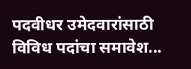पदवीधर उमेदवारांसाठी विविध पदांचा समावेश...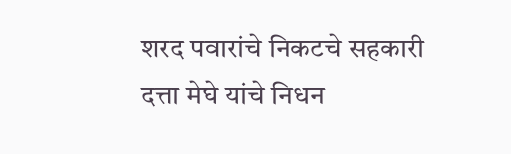शरद पवारांचे निकटचे सहकारी दत्ता मेघे यांचे निधन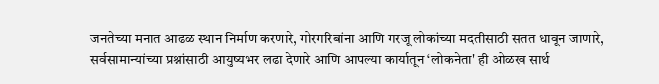जनतेच्या मनात आढळ स्थान निर्माण करणारे, गोरगरिबांना आणि गरजू लोकांच्या मदतीसाठी सतत धावून जाणारे, सर्वसामान्यांच्या प्रश्नांसाठी आयुष्यभर लढा देणारे आणि आपल्या कार्यातून ‘लोकनेता' ही ओळख सार्थ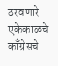ठरवणारे एकेकाळचे काँग्रेसचे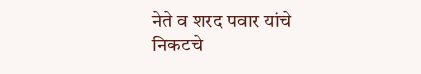नेते व शरद पवार यांचे निकटचे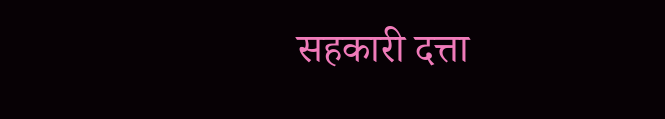सहकारी दत्ता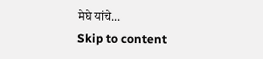मेघे यांचे...
Skip to content